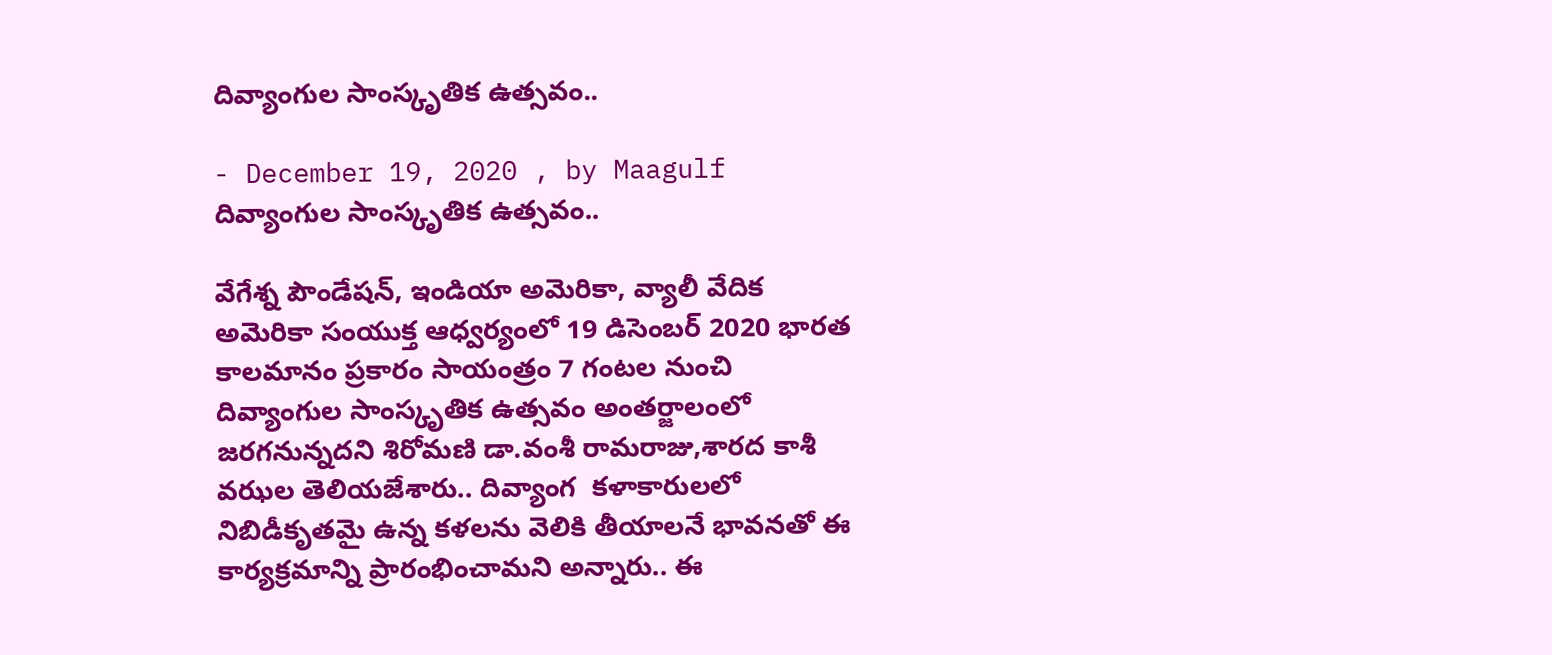దివ్యాంగుల సాంస్కృతిక ఉత్సవం..

- December 19, 2020 , by Maagulf
దివ్యాంగుల సాంస్కృతిక ఉత్సవం..

వేగేశ్న పౌండేషన్, ఇండియా అమెరికా, వ్యాలీ వేదిక అమెరికా సంయుక్త ఆధ్వర్యంలో 19 డిసెంబర్ 2020 భారత కాలమానం ప్రకారం సాయంత్రం 7 గంటల నుంచి దివ్యాంగుల సాంస్కృతిక ఉత్సవం అంతర్జాలంలో జరగనున్నదని శిరోమణి డా.వంశీ రామరాజు,శారద కాశీ వఝల తెలియజేశారు.. దివ్యాంగ  కళాకారులలో నిబిడీకృతమై ఉన్న కళలను వెలికి తీయాలనే భావనతో ఈ కార్యక్రమాన్ని ప్రారంభించామని అన్నారు.. ఈ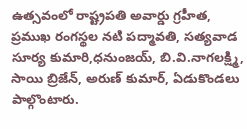ఉత్సవంలో రాష్ట్రపతి అవార్డు గ్రహీత, ప్రముఖ రంగస్థల నటి పద్మావతి, సత్యవాడ సూర్య కుమారి,ధనుంజయ్, బి.వి.నాగలక్ష్మి, సాయి బ్రిజేన్, అరుణ్ కుమార్, ఏడుకొండలు పాల్గొంటారు.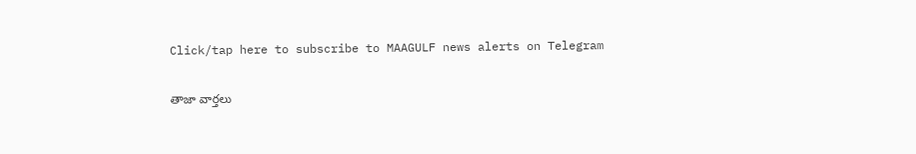Click/tap here to subscribe to MAAGULF news alerts on Telegram

తాజా వార్తలు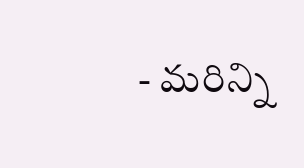- మరిన్ని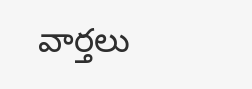వార్తలు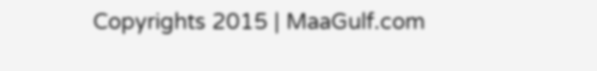Copyrights 2015 | MaaGulf.com